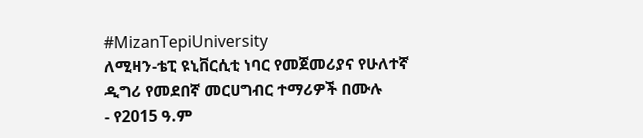#MizanTepiUniversity
ለሚዛን-ቴፒ ዩኒቨርሲቲ ነባር የመጀመሪያና የሁለተኛ ዲግሪ የመደበኛ መርሀግብር ተማሪዎች በሙሉ
- የ2015 ዓ.ም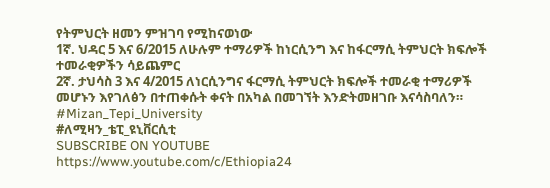የትምህርት ዘመን ምዝገባ የሚከናወነው
1ኛ. ህዳር 5 እና 6/2015 ለሁሉም ተማሪዎች ከነርሲንግ እና ከፋርማሲ ትምህርት ክፍሎች ተመራቂዎችን ሳይጨምር
2ኛ. ታህሳስ 3 እና 4/2015 ለነርሲንግና ፋርማሲ ትምህርት ክፍሎች ተመራቂ ተማሪዎች መሆኑን እየገለፅን በተጠቀሱት ቀናት በአካል በመገኘት እንድትመዘገቡ እናሳስባለን።
#Mizan_Tepi_University
#ለሚዛን_ቴፒ_ዩኒቨርሲቲ
SUBSCRIBE ON YOUTUBE
https://www.youtube.com/c/Ethiopia24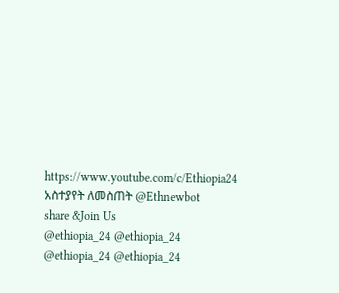https://www.youtube.com/c/Ethiopia24
አስተያየት ለመስጠት @Ethnewbot
share &Join Us
@ethiopia_24 @ethiopia_24
@ethiopia_24 @ethiopia_24